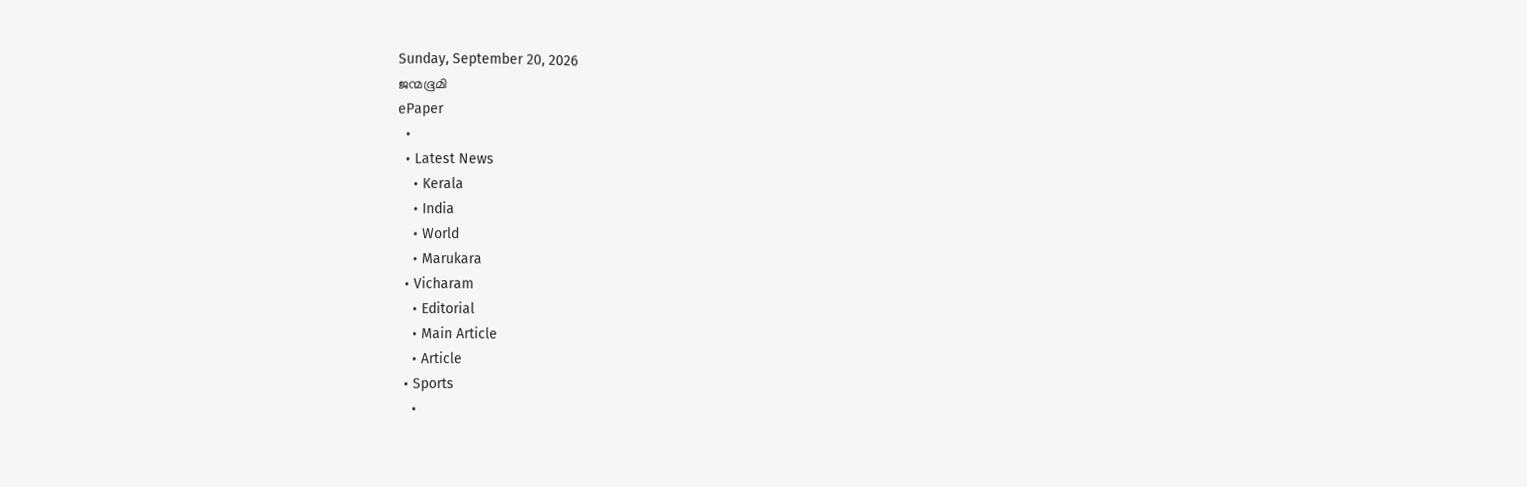Sunday, September 20, 2026
ജന്മഭൂമി
ePaper
  •
  • Latest News
    • Kerala
    • India
    • World
    • Marukara
  • Vicharam
    • Editorial
    • Main Article
    • Article
  • Sports
    •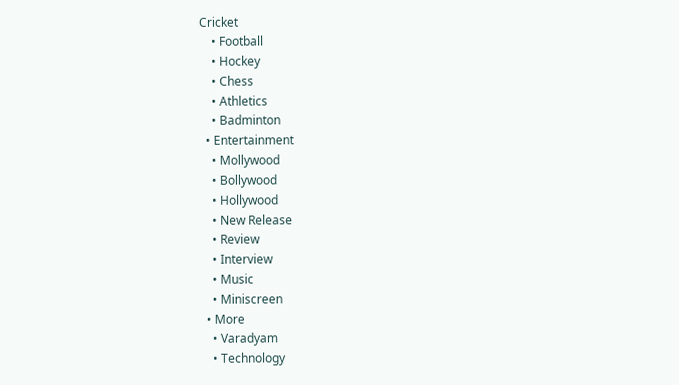Cricket
    • Football
    • Hockey
    • Chess
    • Athletics
    • Badminton
  • Entertainment
    • Mollywood
    • Bollywood
    • Hollywood
    • New Release
    • Review
    • Interview
    • Music
    • Miniscreen
  • More
    • Varadyam
    • Technology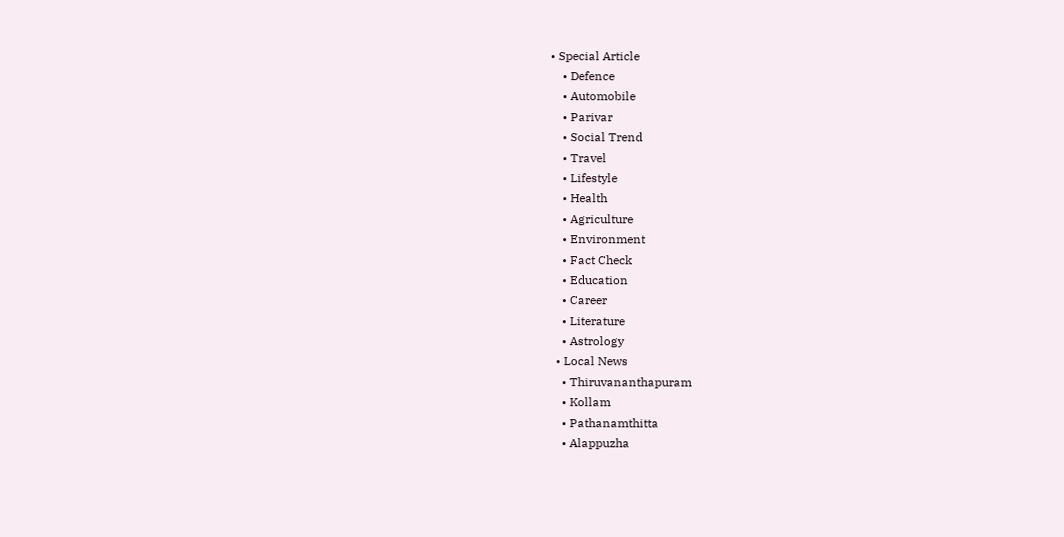• Special Article
    • Defence
    • Automobile
    • Parivar
    • Social Trend
    • Travel
    • Lifestyle
    • Health
    • Agriculture
    • Environment
    • Fact Check
    • Education
    • Career
    • Literature
    • Astrology
  • Local News
    • Thiruvananthapuram
    • Kollam
    • Pathanamthitta
    • Alappuzha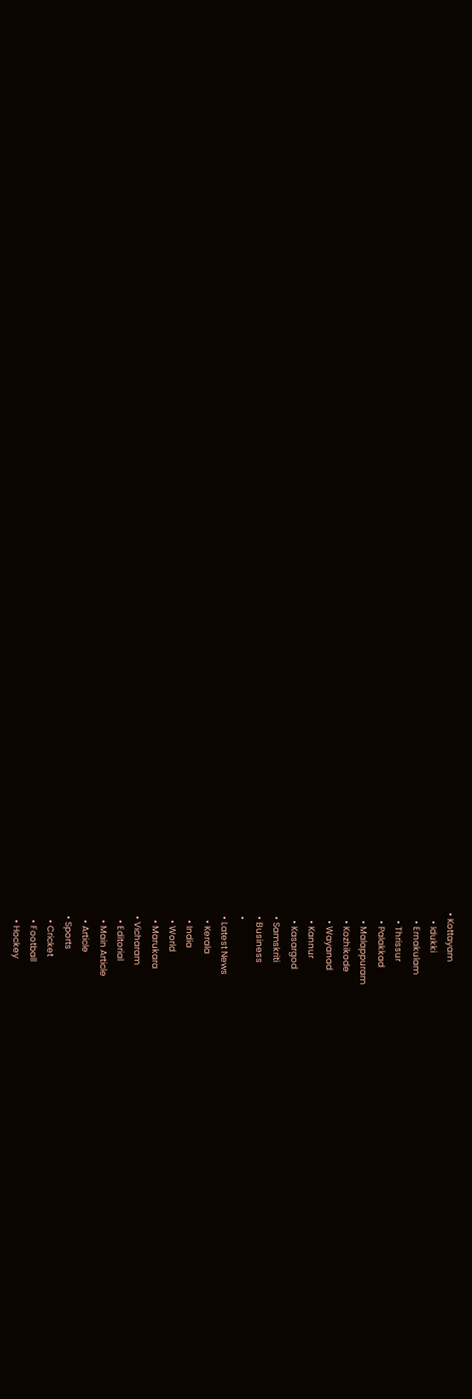• Kottayam
    • Idukki
    • Ernakulam
    • Thrissur
    • Palakkad
    • Malappuram
    • Kozhikode
    • Wayanad
    • Kannur
    • Kasargod
  • Samskriti
  • Business
  •
  • Latest News
    • Kerala
    • India
    • World
    • Marukara
  • Vicharam
    • Editorial
    • Main Article
    • Article
  • Sports
    • Cricket
    • Football
    • Hockey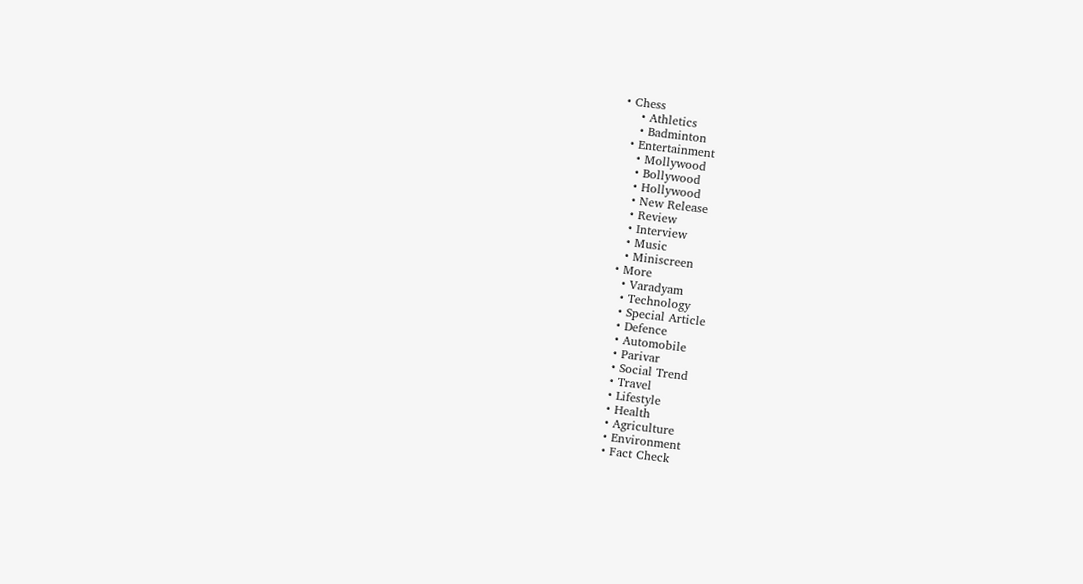• Chess
    • Athletics
    • Badminton
  • Entertainment
    • Mollywood
    • Bollywood
    • Hollywood
    • New Release
    • Review
    • Interview
    • Music
    • Miniscreen
  • More
    • Varadyam
    • Technology
    • Special Article
    • Defence
    • Automobile
    • Parivar
    • Social Trend
    • Travel
    • Lifestyle
    • Health
    • Agriculture
    • Environment
    • Fact Check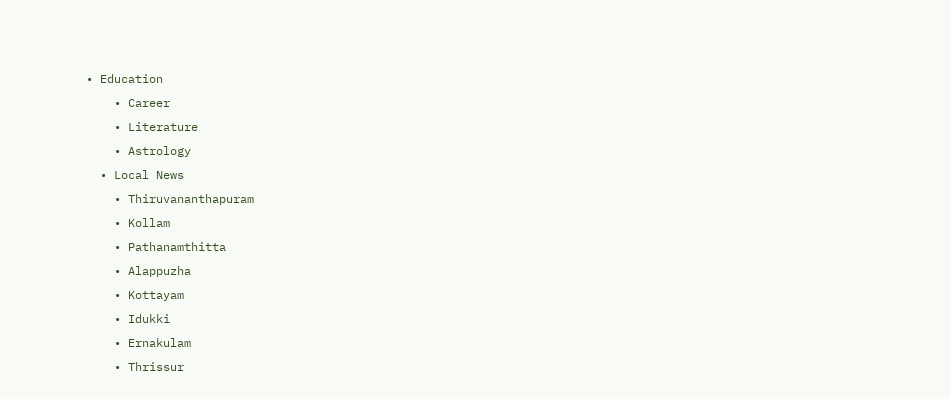• Education
    • Career
    • Literature
    • Astrology
  • Local News
    • Thiruvananthapuram
    • Kollam
    • Pathanamthitta
    • Alappuzha
    • Kottayam
    • Idukki
    • Ernakulam
    • Thrissur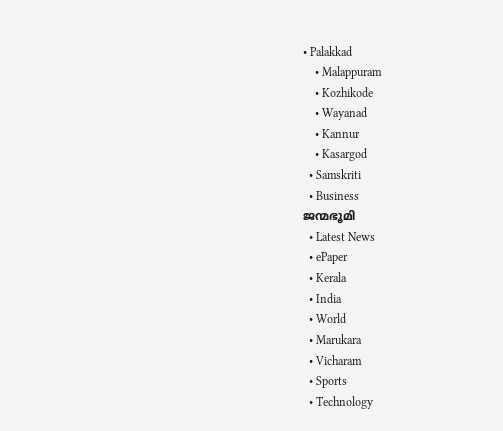• Palakkad
    • Malappuram
    • Kozhikode
    • Wayanad
    • Kannur
    • Kasargod
  • Samskriti
  • Business
ജന്മഭൂമി
  • Latest News
  • ePaper
  • Kerala
  • India
  • World
  • Marukara
  • Vicharam
  • Sports
  • Technology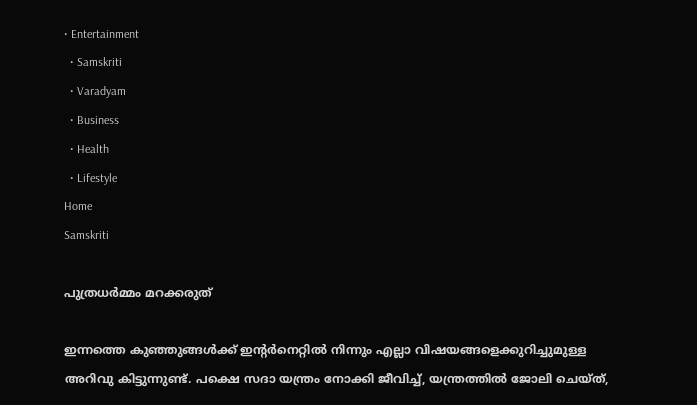• Entertainment
  • Samskriti
  • Varadyam
  • Business
  • Health
  • Lifestyle
Home
Samskriti

പുത്രധര്‍മ്മം മറക്കരുത്

ഇന്നത്തെ കുഞ്ഞുങ്ങള്‍ക്ക് ഇന്റര്‍നെറ്റില്‍ നിന്നും എല്ലാ വിഷയങ്ങളെക്കുറിച്ചുമുള്ള അറിവു കിട്ടുന്നുണ്ട്. പക്ഷെ സദാ യന്ത്രം നോക്കി ജീവിച്ച്, യന്ത്രത്തില്‍ ജോലി ചെയ്ത്,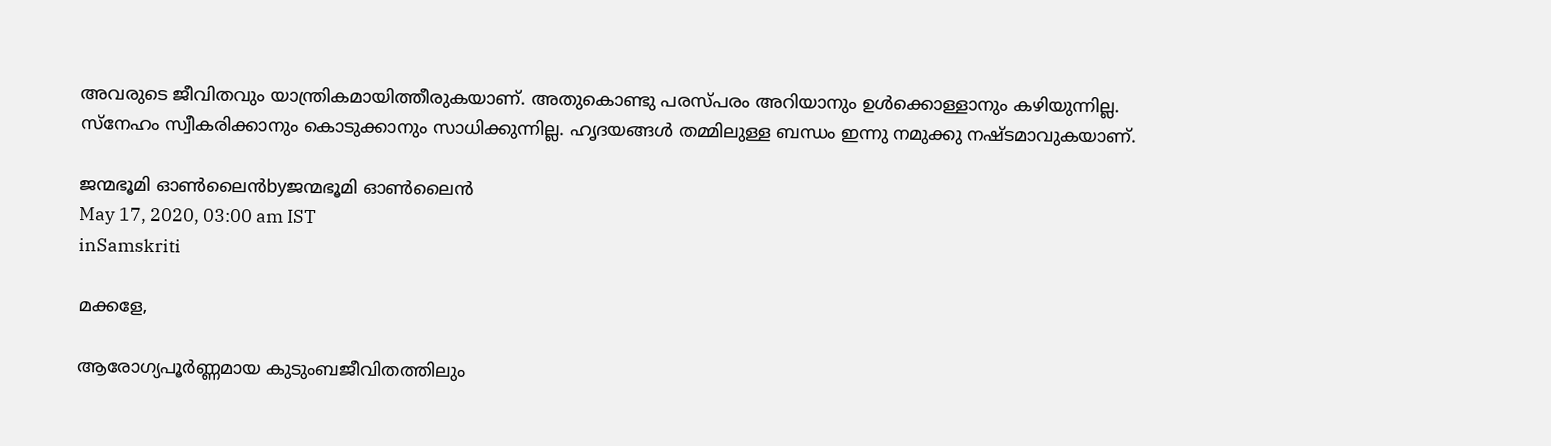അവരുടെ ജീവിതവും യാന്ത്രികമായിത്തീരുകയാണ്. അതുകൊണ്ടു പരസ്പരം അറിയാനും ഉള്‍ക്കൊള്ളാനും കഴിയുന്നില്ല. സ്‌നേഹം സ്വീകരിക്കാനും കൊടുക്കാനും സാധിക്കുന്നില്ല. ഹൃദയങ്ങള്‍ തമ്മിലുള്ള ബന്ധം ഇന്നു നമുക്കു നഷ്ടമാവുകയാണ്.

ജന്മഭൂമി ഓണ്‍ലൈന്‍byജന്മഭൂമി ഓണ്‍ലൈന്‍
May 17, 2020, 03:00 am IST
inSamskriti

മക്കളേ,

ആരോഗ്യപൂര്‍ണ്ണമായ കുടുംബജീവിതത്തിലും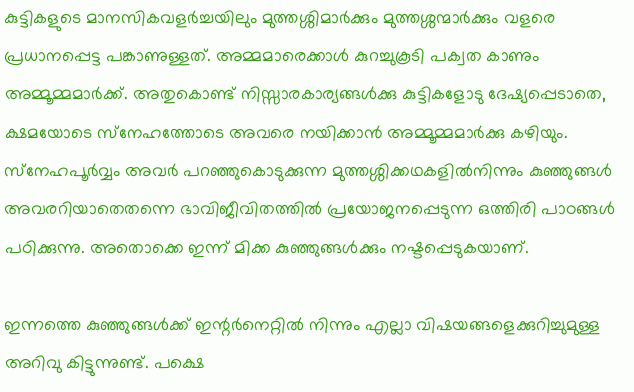കുട്ടികളുടെ മാനസികവളര്‍ച്ചയിലും മുത്തശ്ശിമാര്‍ക്കും മുത്തശ്ശന്മാര്‍ക്കും വളരെ പ്രധാനപ്പെട്ട പങ്കാണുള്ളത്. അമ്മമാരെക്കാള്‍ കുറച്ചുകൂടി പക്വത കാണും അമ്മൂമ്മമാര്‍ക്ക്. അതുകൊണ്ട് നിസ്സാരകാര്യങ്ങള്‍ക്കു കുട്ടികളോടു ദേഷ്യപ്പെടാതെ, ക്ഷമയോടെ സ്‌നേഹത്തോടെ അവരെ നയിക്കാന്‍ അമ്മൂമ്മമാര്‍ക്കു കഴിയും. സ്‌നേഹപൂര്‍വ്വം അവര്‍ പറഞ്ഞുകൊടുക്കുന്ന മുത്തശ്ശിക്കഥകളില്‍നിന്നും കുഞ്ഞുങ്ങള്‍ അവരറിയാതെതന്നെ ഭാവിജീവിതത്തില്‍ പ്രയോജനപ്പെടുന്ന ഒത്തിരി പാഠങ്ങള്‍ പഠിക്കുന്നു. അതൊക്കെ ഇന്ന് മിക്ക കുഞ്ഞുങ്ങള്‍ക്കും നഷ്ടപ്പെടുകയാണ്.

ഇന്നത്തെ കുഞ്ഞുങ്ങള്‍ക്ക് ഇന്റര്‍നെറ്റില്‍ നിന്നും എല്ലാ വിഷയങ്ങളെക്കുറിച്ചുമുള്ള അറിവു കിട്ടുന്നുണ്ട്. പക്ഷെ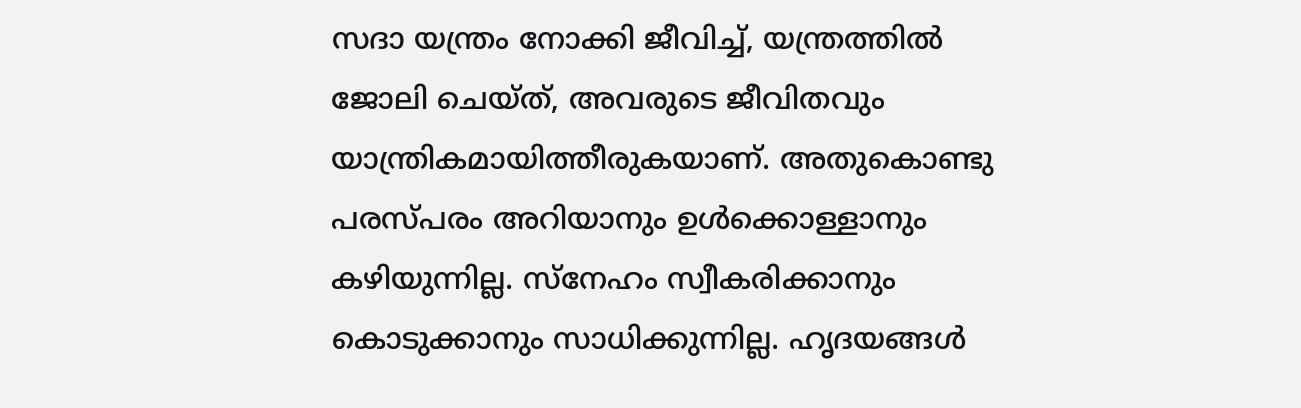സദാ യന്ത്രം നോക്കി ജീവിച്ച്, യന്ത്രത്തില്‍ ജോലി ചെയ്ത്, അവരുടെ ജീവിതവും യാന്ത്രികമായിത്തീരുകയാണ്. അതുകൊണ്ടു പരസ്പരം അറിയാനും ഉള്‍ക്കൊള്ളാനും കഴിയുന്നില്ല. സ്‌നേഹം സ്വീകരിക്കാനും കൊടുക്കാനും സാധിക്കുന്നില്ല. ഹൃദയങ്ങള്‍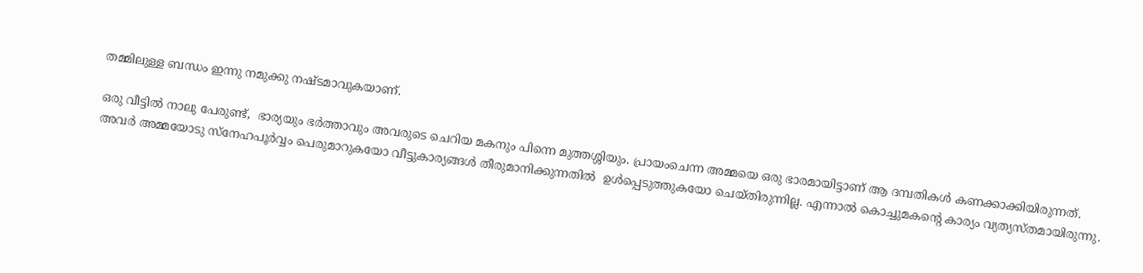തമ്മിലുള്ള ബന്ധം ഇന്നു നമുക്കു നഷ്ടമാവുകയാണ്.

ഒരു വീട്ടില്‍ നാലു പേരുണ്ട്,  ഭാര്യയും ഭര്‍ത്താവും അവരുടെ ചെറിയ മകനും പിന്നെ മുത്തശ്ശിയും. പ്രായംചെന്ന അമ്മയെ ഒരു ഭാരമായിട്ടാണ് ആ ദമ്പതികള്‍ കണക്കാക്കിയിരുന്നത്. അവര്‍ അമ്മയോടു സ്‌നേഹപൂര്‍വ്വം പെരുമാറുകയോ വീട്ടുകാര്യങ്ങള്‍ തീരുമാനിക്കുന്നതില്‍  ഉള്‍പ്പെടുത്തുകയോ ചെയ്തിരുന്നില്ല. എന്നാല്‍ കൊച്ചുമകന്റെ കാര്യം വ്യത്യസ്തമായിരുന്നു.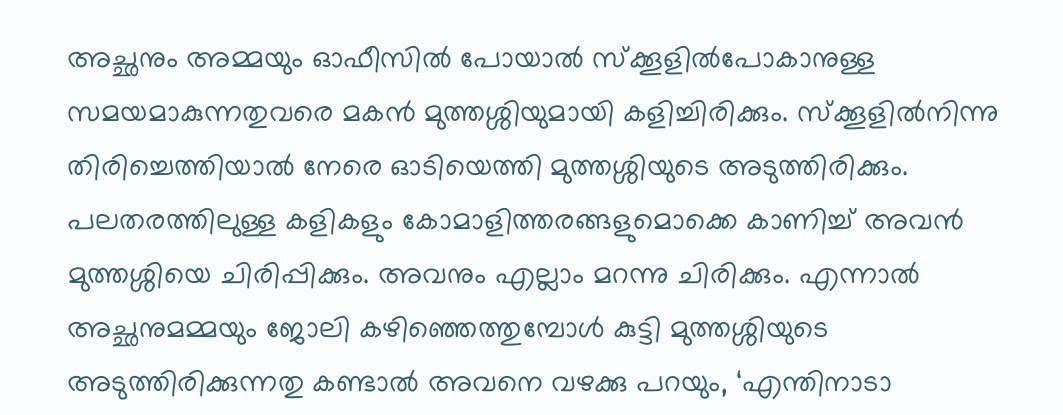അച്ഛനും അമ്മയും ഓഫീസില്‍ പോയാല്‍ സ്‌ക്കൂളില്‍പോകാനുള്ള സമയമാകുന്നതുവരെ മകന്‍ മുത്തശ്ശിയുമായി കളിച്ചിരിക്കും. സ്‌ക്കൂളില്‍നിന്നു തിരിച്ചെത്തിയാല്‍ നേരെ ഓടിയെത്തി മുത്തശ്ശിയുടെ അടുത്തിരിക്കും. പലതരത്തിലുള്ള കളികളും കോമാളിത്തരങ്ങളുമൊക്കെ കാണിച്ച് അവന്‍ മുത്തശ്ശിയെ ചിരിപ്പിക്കും. അവനും എല്ലാം മറന്നു ചിരിക്കും. എന്നാല്‍ അച്ഛനുമമ്മയും ജോലി കഴിഞ്ഞെത്തുമ്പോള്‍ കുട്ടി മുത്തശ്ശിയുടെ അടുത്തിരിക്കുന്നതു കണ്ടാല്‍ അവനെ വഴക്കു പറയും, ‘എന്തിനാടാ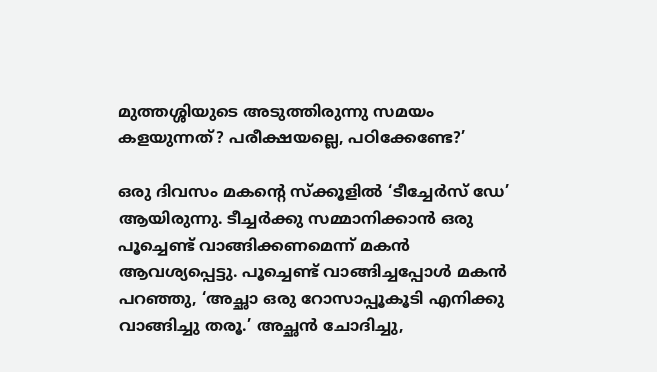മുത്തശ്ശിയുടെ അടുത്തിരുന്നു സമയം കളയുന്നത്? പരീക്ഷയല്ലെ, പഠിക്കേണ്ടേ?’

ഒരു ദിവസം മകന്റെ സ്‌ക്കൂളില്‍ ‘ടീച്ചേര്‍സ് ഡേ’ ആയിരുന്നു. ടീച്ചര്‍ക്കു സമ്മാനിക്കാന്‍ ഒരു പൂച്ചെണ്ട് വാങ്ങിക്കണമെന്ന് മകന്‍ ആവശ്യപ്പെട്ടു. പൂച്ചെണ്ട് വാങ്ങിച്ചപ്പോള്‍ മകന്‍ പറഞ്ഞു, ‘അച്ഛാ ഒരു റോസാപ്പൂകൂടി എനിക്കു വാങ്ങിച്ചു തരൂ.’ അച്ഛന്‍ ചോദിച്ചു,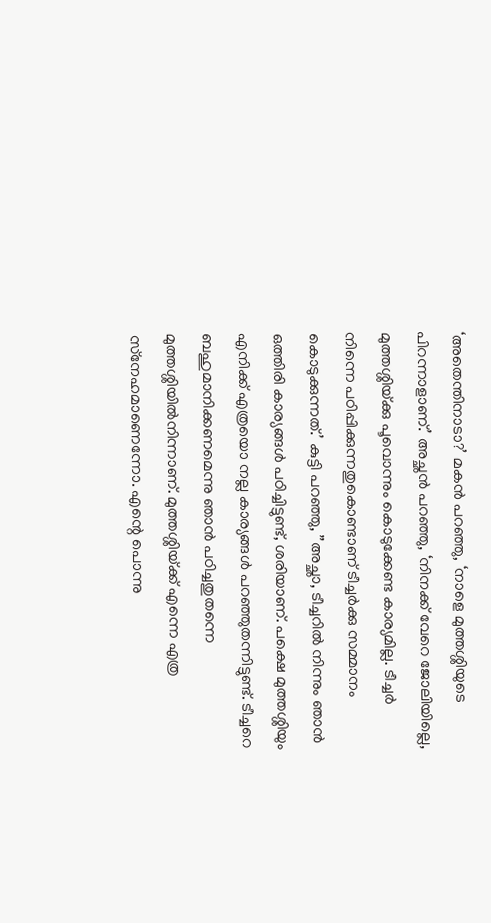‘അതെന്തിനാടാ?’ മകന്‍ പറഞ്ഞു, ‘നാളെ മുത്തശ്ശിയുടെ പിറന്നാളാണ്.’ അച്ഛന്‍ പറഞ്ഞു, ‘നിനക്ക് വേറെ ജോലിയില്ലെ, മുത്തശ്ശിയ്‌ക്കു പൂവൊന്നും കൊടുക്കേണ്ട കാര്യമില്ല. ടീച്ചര്‍ നിന്നെ പഠിപ്പിക്കുന്നതുകൊണ്ടാണ് ടീച്ചര്‍ക്കു സമ്മാനം കൊടുക്കുന്നത്.’ കുട്ടി പറഞ്ഞു, ”അച്ഛാ, ടീച്ചറില്‍ നിന്നും ഞാന്‍ ഒത്തിരി കാര്യങ്ങള്‍ പഠിച്ചിട്ടുണ്ട്, ശരിയാണ്. പക്ഷെ മുത്തശ്ശിയും എനിക്ക് എത്രയൊ നല്ല കാര്യങ്ങള്‍ പറഞ്ഞുതന്നിട്ടുണ്ട്. ടീച്ചറെ ബഹുമാനിക്കണമെന്നു ഞാന്‍ പഠിച്ചതുതന്നെ മുത്തശ്ശിയില്‍നിന്നാണ്. മുത്തശ്ശിയ്‌ക്ക് എന്നെ എത്ര സ്‌നേഹമാണെന്നോ. എന്റെ പൊന്നു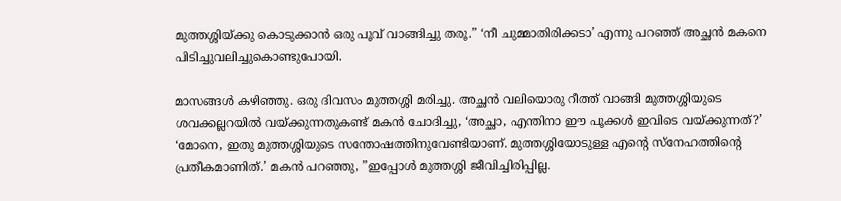മുത്തശ്ശിയ്‌ക്കു കൊടുക്കാന്‍ ഒരു പൂവ് വാങ്ങിച്ചു തരൂ.” ‘നീ ചുമ്മാതിരിക്കടാ’ എന്നു പറഞ്ഞ് അച്ഛന്‍ മകനെ പിടിച്ചുവലിച്ചുകൊണ്ടുപോയി.

മാസങ്ങള്‍ കഴിഞ്ഞു. ഒരു ദിവസം മുത്തശ്ശി മരിച്ചു. അച്ഛന്‍ വലിയൊരു റീത്ത് വാങ്ങി മുത്തശ്ശിയുടെ ശവക്കല്ലറയില്‍ വയ്‌ക്കുന്നതുകണ്ട് മകന്‍ ചോദിച്ചു, ‘അച്ഛാ, എന്തിനാ ഈ പൂക്കള്‍ ഇവിടെ വയ്‌ക്കുന്നത്?’ ‘മോനെ, ഇതു മുത്തശ്ശിയുടെ സന്തോഷത്തിനുവേണ്ടിയാണ്. മുത്തശ്ശിയോടുള്ള എന്റെ സ്‌നേഹത്തിന്റെ പ്രതീകമാണിത്.’ മകന്‍ പറഞ്ഞു, ”ഇപ്പോള്‍ മുത്തശ്ശി ജീവിച്ചിരിപ്പില്ല.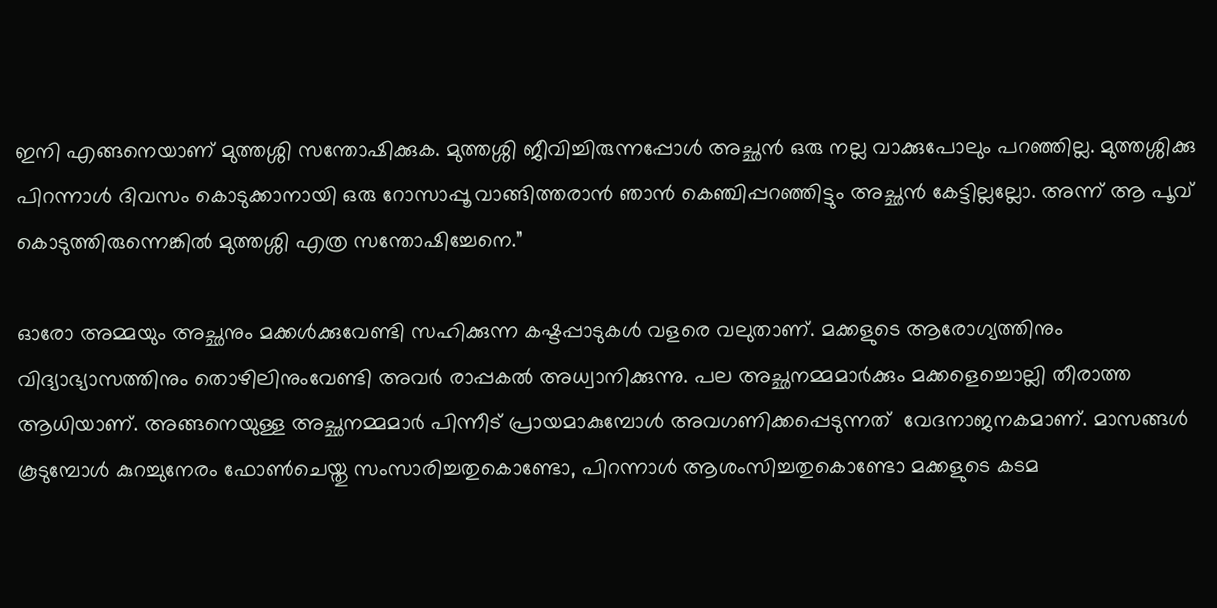ഇനി എങ്ങനെയാണ് മുത്തശ്ശി സന്തോഷിക്കുക. മുത്തശ്ശി ജീവിച്ചിരുന്നപ്പോള്‍ അച്ഛന്‍ ഒരു നല്ല വാക്കുപോലും പറഞ്ഞില്ല. മുത്തശ്ശിക്കു പിറന്നാള്‍ ദിവസം കൊടുക്കാനായി ഒരു റോസാപ്പൂ വാങ്ങിത്തരാന്‍ ഞാന്‍ കെഞ്ചിപ്പറഞ്ഞിട്ടും അച്ഛന്‍ കേട്ടില്ലല്ലോ. അന്ന് ആ പൂവ് കൊടുത്തിരുന്നെങ്കില്‍ മുത്തശ്ശി എത്ര സന്തോഷിച്ചേനെ.”

ഓരോ അമ്മയും അച്ഛനും മക്കള്‍ക്കുവേണ്ടി സഹിക്കുന്ന കഷ്ടപ്പാടുകള്‍ വളരെ വലുതാണ്. മക്കളുടെ ആരോഗ്യത്തിനും വിദ്യാഭ്യാസത്തിനും തൊഴിലിനുംവേണ്ടി അവര്‍ രാപ്പകല്‍ അധ്വാനിക്കുന്നു. പല അച്ഛനമ്മമാര്‍ക്കും മക്കളെച്ചൊല്ലി തീരാത്ത ആധിയാണ്. അങ്ങനെയുള്ള അച്ഛനമ്മമാര്‍ പിന്നീട് പ്രായമാകുമ്പോള്‍ അവഗണിക്കപ്പെടുന്നത്  വേദനാജനകമാണ്. മാസങ്ങള്‍ കൂടുമ്പോള്‍ കുറച്ചുനേരം ഫോണ്‍ചെയ്തു സംസാരിച്ചതുകൊണ്ടോ, പിറന്നാള്‍ ആശംസിച്ചതുകൊണ്ടോ മക്കളുടെ കടമ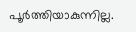പൂര്‍ത്തിയാകുന്നില്ല.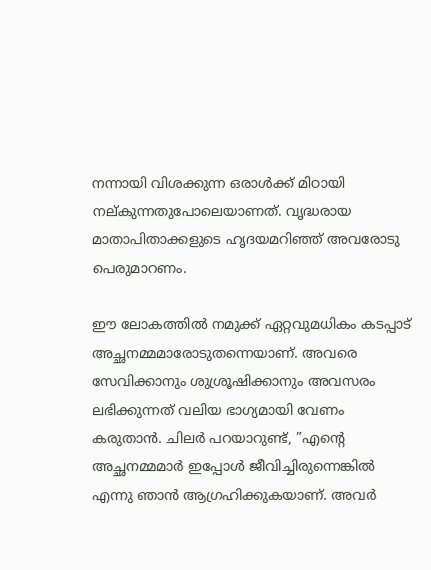നന്നായി വിശക്കുന്ന ഒരാള്‍ക്ക് മിഠായി നല്കുന്നതുപോലെയാണത്. വൃദ്ധരായ മാതാപിതാക്കളുടെ ഹൃദയമറിഞ്ഞ് അവരോടു പെരുമാറണം.

ഈ ലോകത്തില്‍ നമുക്ക് ഏറ്റവുമധികം കടപ്പാട് അച്ഛനമ്മമാരോടുതന്നെയാണ്. അവരെ സേവിക്കാനും ശുശ്രൂഷിക്കാനും അവസരം ലഭിക്കുന്നത് വലിയ ഭാഗ്യമായി വേണം കരുതാന്‍. ചിലര്‍ പറയാറുണ്ട്, ”എന്റെ അച്ഛനമ്മമാര്‍ ഇപ്പോള്‍ ജീവിച്ചിരുന്നെങ്കില്‍ എന്നു ഞാന്‍ ആഗ്രഹിക്കുകയാണ്. അവര്‍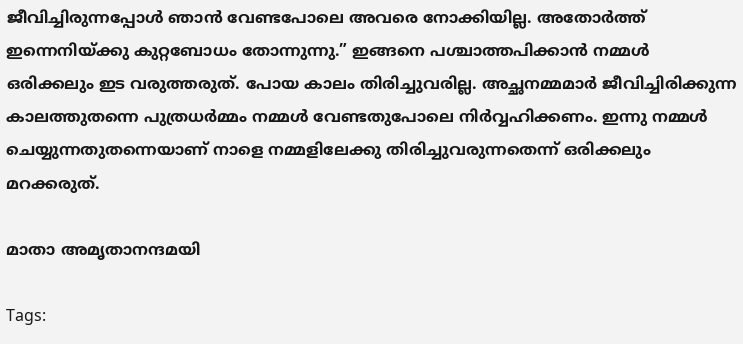ജീവിച്ചിരുന്നപ്പോള്‍ ഞാന്‍ വേണ്ടപോലെ അവരെ നോക്കിയില്ല. അതോര്‍ത്ത് ഇന്നെനിയ്‌ക്കു കുറ്റബോധം തോന്നുന്നു.” ഇങ്ങനെ പശ്ചാത്തപിക്കാന്‍ നമ്മള്‍ ഒരിക്കലും ഇട വരുത്തരുത്. പോയ കാലം തിരിച്ചുവരില്ല. അച്ഛനമ്മമാര്‍ ജീവിച്ചിരിക്കുന്ന കാലത്തുതന്നെ പുത്രധര്‍മ്മം നമ്മള്‍ വേണ്ടതുപോലെ നിര്‍വ്വഹിക്കണം. ഇന്നു നമ്മള്‍ ചെയ്യുന്നതുതന്നെയാണ് നാളെ നമ്മളിലേക്കു തിരിച്ചുവരുന്നതെന്ന് ഒരിക്കലും മറക്കരുത്.

മാതാ അമൃതാനന്ദമയി

Tags: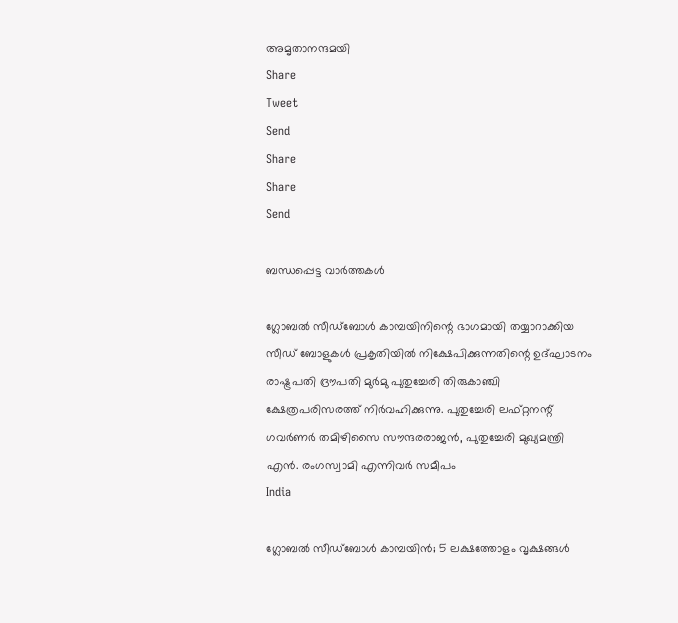അമൃതാനന്ദമയി
Share
Tweet
Send
Share
Share
Send

ബന്ധപ്പെട്ട വാര്‍ത്തകള്‍

ഗ്ലോബൽ സീഡ്‌ബോൾ കാമ്പയിനിന്റെ ഭാഗമായി തയ്യാറാക്കിയ സീഡ് ബോളുകൾ പ്രകൃതിയിൽ നിക്ഷേപിക്കുന്നതിന്റെ ഉദ്ഘാടനം രാഷ്ട്രപതി ദ്രൗപതി മുർമു പുതുച്ചേരി തിരുകാഞ്ചി ക്ഷേത്രപരിസരത്ത് നിർവഹിക്കുന്നു. പുതുച്ചേരി ലഫ്റ്റനന്റ് ഗവർണർ തമിഴിസൈ സൗന്ദരരാജൻ, പുതുച്ചേരി മുഖ്യമന്ത്രി എൻ. രംഗസ്വാമി എന്നിവർ സമീപം
India

ഗ്ലോബൽ സീഡ്ബോൾ കാമ്പയിൻ; 5 ലക്ഷത്തോളം വൃക്ഷങ്ങൾ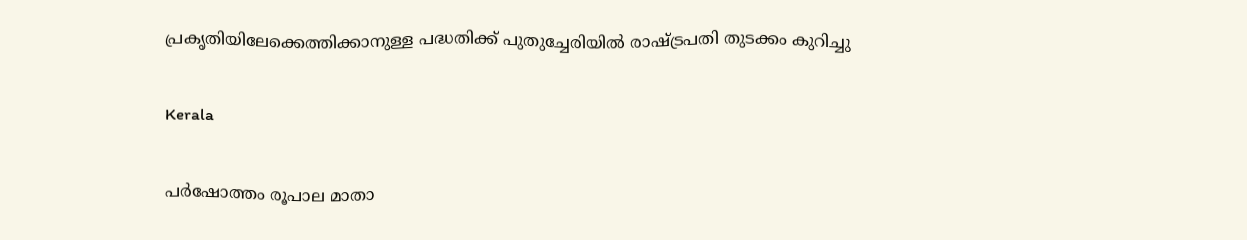പ്രകൃതിയിലേക്കെത്തിക്കാനുള്ള പദ്ധതിക്ക് പുതുച്ചേരിയിൽ രാഷ്‌ട്രപതി തുടക്കം കുറിച്ചു

Kerala

പര്‍ഷോത്തം രൂപാല മാതാ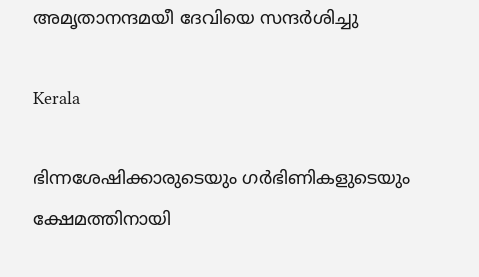അമൃതാനന്ദമയീ ദേവിയെ സന്ദര്‍ശിച്ചു

Kerala

ഭിന്നശേഷിക്കാരുടെയും ഗര്‍ഭിണികളുടെയും ക്ഷേമത്തിനായി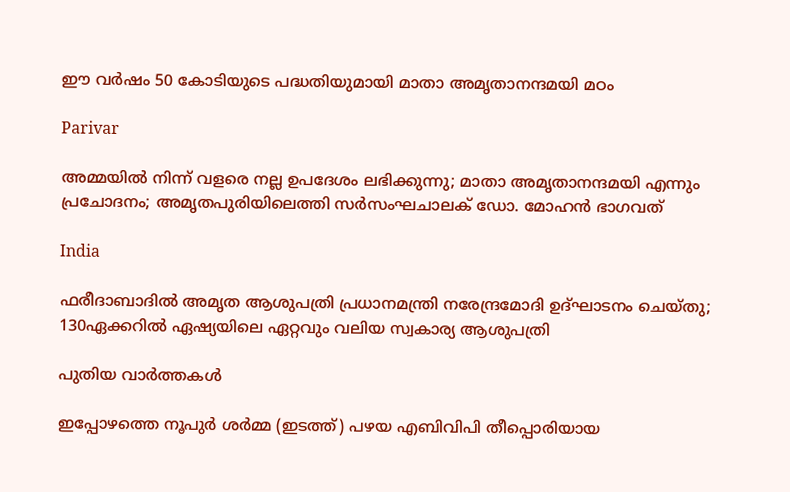ഈ വര്‍ഷം 50 കോടിയുടെ പദ്ധതിയുമായി മാതാ അമൃതാനന്ദമയി മഠം

Parivar

അമ്മയില്‍ നിന്ന് വളരെ നല്ല ഉപദേശം ലഭിക്കുന്നു; മാതാ അമൃതാനന്ദമയി എന്നും പ്രചോദനം; അമൃതപുരിയിലെത്തി സര്‍സംഘചാലക് ഡോ. മോഹന്‍ ഭാഗവത്

India

ഫരീദാബാദില്‍ അമൃത ആശുപത്രി പ്രധാനമന്ത്രി നരേന്ദ്രമോദി ഉദ്ഘാടനം ചെയ്തു; 130ഏക്കറില്‍ ഏഷ്യയിലെ ഏറ്റവും വലിയ സ്വകാര്യ ആശുപത്രി

പുതിയ വാര്‍ത്തകള്‍

ഇപ്പോഴത്തെ നൂപുര്‍ ശര്‍മ്മ (ഇടത്ത്) പഴയ എബിവിപി തീപ്പൊരിയായ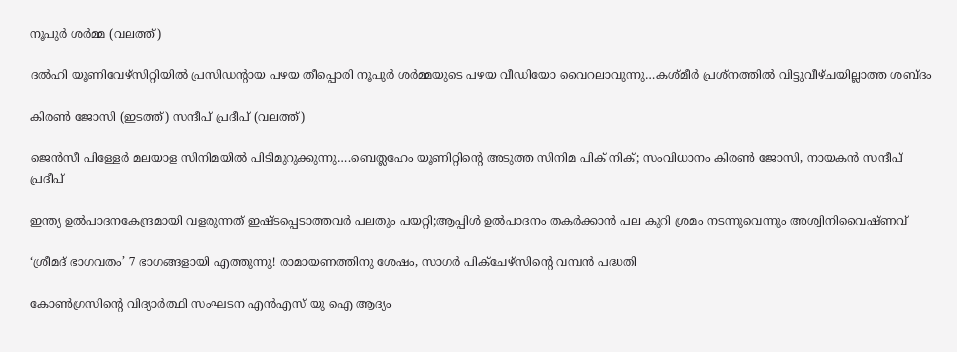നൂപുര്‍ ശര്‍മ്മ (വലത്ത്)

ദല്‍ഹി യൂണിവേഴ്സിറ്റിയില്‍ പ്രസിഡന്‍റായ പഴയ തീപ്പൊരി നൂപുര്‍ ശര്‍മ്മയുടെ പഴയ വീഡിയോ വൈറലാവുന്നു…കശ്മീര്‍ പ്രശ്നത്തില്‍ വിട്ടുവീഴ്ചയില്ലാത്ത ശബ്ദം

കിരണ്‍ ജോസി (ഇടത്ത്) സന്ദീപ് പ്രദീപ് (വലത്ത്)

ജെന്‍സീ പിള്ളേര്‍ മലയാള സിനിമയില്‍ പിടിമുറുക്കുന്നു….ബെത്ലഹേം യൂണിറ്റിന്റെ അടുത്ത സിനിമ പിക് നിക്; സംവിധാനം കിരണ്‍ ജോസി, നായകന്‍ സന്ദീപ് പ്രദീപ്

ഇന്ത്യ ഉല്‍പാദനകേന്ദ്രമായി വളരുന്നത് ഇഷ്ടപ്പെടാത്തവര്‍ പലതും പയറ്റി;ആപ്പിള്‍ ഉല്‍പാദനം തകര്‍ക്കാന്‍ പല കുറി ശ്രമം നടന്നുവെന്നും അശ്വിനിവൈഷ്ണവ്

‘ശ്രീമദ് ഭാഗവതം’ 7 ഭാഗങ്ങളായി എത്തുന്നു! രാമായണത്തിനു ശേഷം, സാഗർ പിക്ചേഴ്സിന്റെ വമ്പൻ പദ്ധതി

കോണ്‍ഗ്രസിന്‍റെ വിദ്യാര്‍ത്ഥി സംഘടന എന്‍എസ് യു ഐ ആദ്യം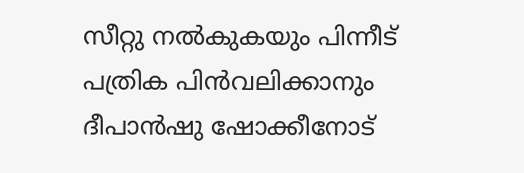സീറ്റു നല്‍കുകയും പിന്നീട് പത്രിക പിന്‍വലിക്കാനും ദീപാന്‍ഷു ഷോക്കീനോട്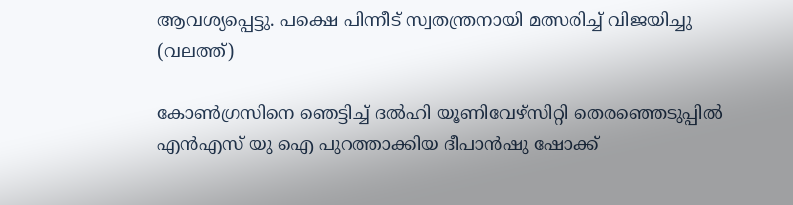ആവശ്യപ്പെട്ടു. പക്ഷെ പിന്നീട് സ്വതന്ത്രനായി മത്സരിച്ച് വിജയിച്ചു (വലത്ത്)

കോണ്‍ഗ്രസിനെ ഞെട്ടിച്ച് ദല്‍ഹി യൂണിവേഴ്സിറ്റി തെരഞ്ഞെടുപ്പില്‍ എന്‍എസ് യു ഐ പുറത്താക്കിയ ദീപാൻഷു ഷോക്ക്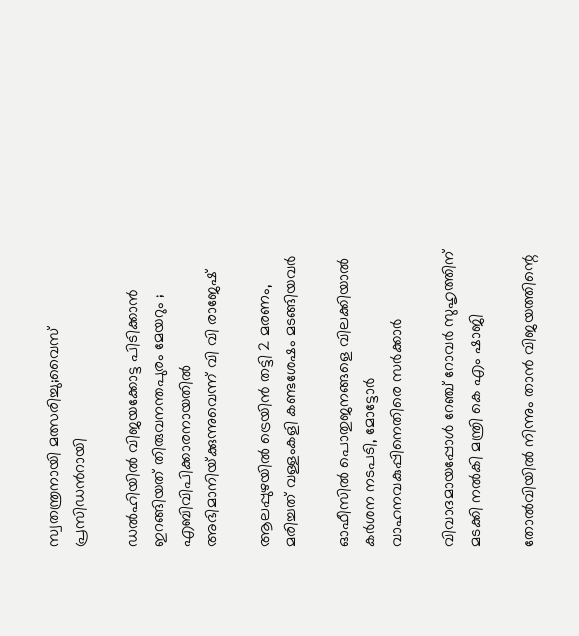സ്വതന്ത്രനായി മത്സരിച്ചു;വൈസ് പ്രസിഡന്‍റായി

ഡൽഹിയിൽ വിജയക്കോട്ട പിടിക്കാൻ ഇറങ്ങിയത് തിരുവനന്തപുരം മേയറും ; എബിവിപിക്കാരനായതിൽ അഭിമാനിയ്‌ക്കുന്നുവെന്ന് വി വി രാജേഷ്

ആലപ്പുഴയില്‍ ട്രെയിന്‍ തട്ടി 2 മരണം, മരിച്ചത് വള്ളംകളി കണ്ടശേഷം മടങ്ങിയവര്‍

ഓഫീസില്‍ പൊതുജനങ്ങളെ വിലക്കിയാല്‍ കര്‍ശന നടപടി, മോട്ടോര്‍ വാഹനവകുപ്പിനെതിരെ സര്‍ക്കാര്‍

വിവാദമായപ്പോള്‍ റേഞ്ച് റോവര്‍ സുഹൃത്തിന് മടക്കി നല്‍കി മന്ത്രി കെ എം ഷാജി

തോല്‍വിയില്‍ നിന്നും താന്‍ വിജയത്തിന്റെ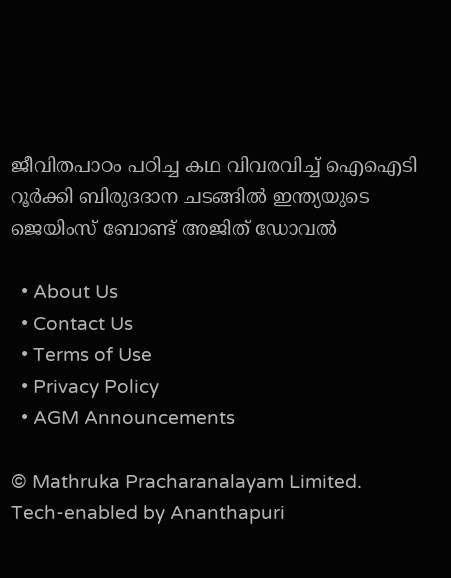ജീവിതപാഠം പഠിച്ച കഥ വിവരവിച്ച് ഐഐടി റൂർക്കി ബിരുദദാന ചടങ്ങിൽ ഇന്ത്യയുടെ ജെയിംസ് ബോണ്ട് അജിത് ഡോവല്‍

  • About Us
  • Contact Us
  • Terms of Use
  • Privacy Policy
  • AGM Announcements

© Mathruka Pracharanalayam Limited.
Tech-enabled by Ananthapuri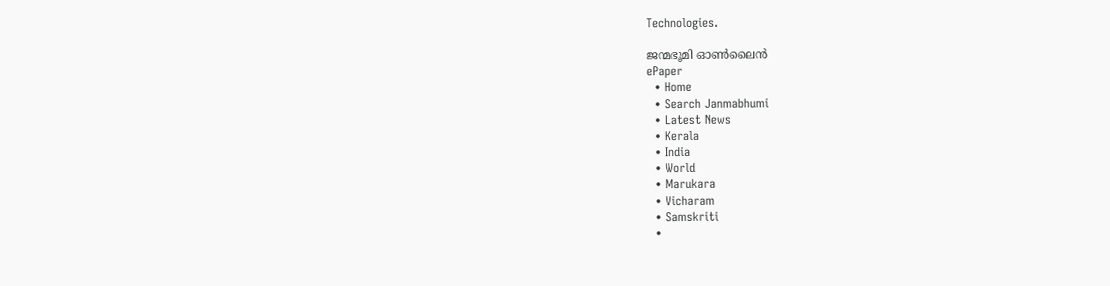Technologies.

ജന്മഭൂമി ഓണ്‍ലൈന്‍
ePaper
  • Home
  • Search Janmabhumi
  • Latest News
  • Kerala
  • India
  • World
  • Marukara
  • Vicharam
  • Samskriti
  •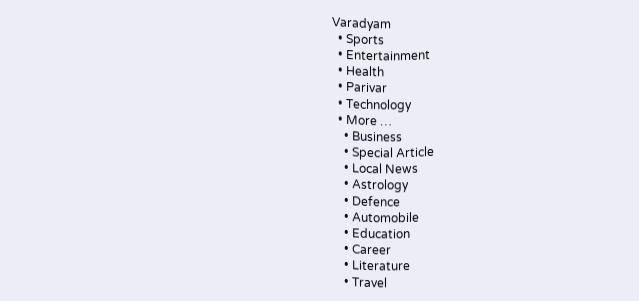Varadyam
  • Sports
  • Entertainment
  • Health
  • Parivar
  • Technology
  • More …
    • Business
    • Special Article
    • Local News
    • Astrology
    • Defence
    • Automobile
    • Education
    • Career
    • Literature
    • Travel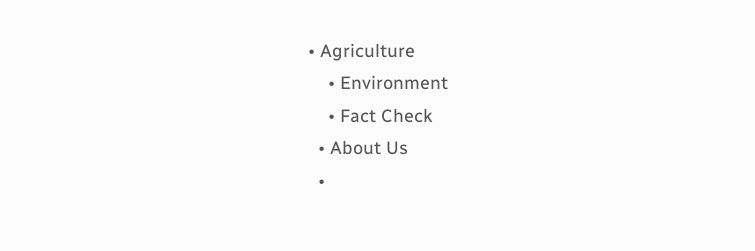• Agriculture
    • Environment
    • Fact Check
  • About Us
  •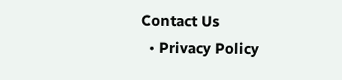Contact Us
  • Privacy Policy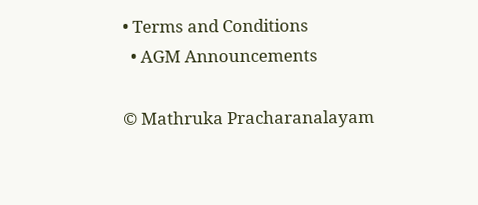• Terms and Conditions
  • AGM Announcements

© Mathruka Pracharanalayam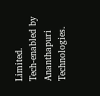Limited.
Tech-enabled by Ananthapuri Technologies.